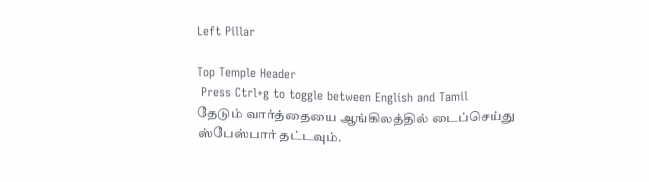Left Pillar

Top Temple Header
 Press Ctrl+g to toggle between English and Tamil
தேடும் வார்த்தையை ஆங்கிலத்தில் டைப்செய்து ஸ்பேஸ்பார் தட்டவும்.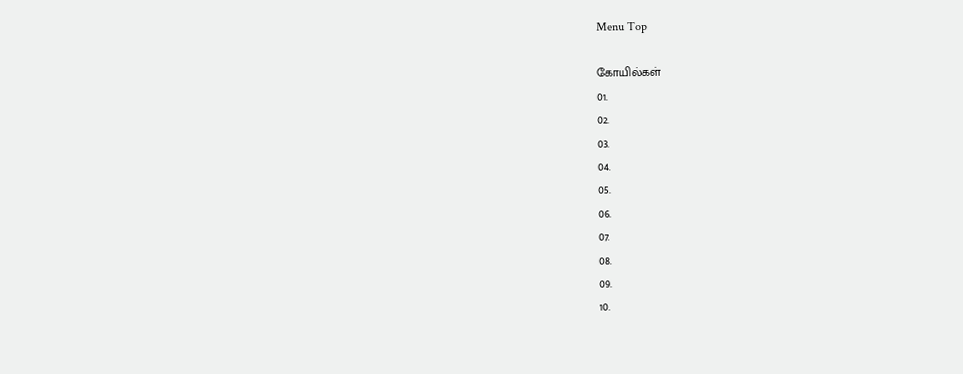Menu Top

கோயில்கள்
01.
02.
03.
04.
05.
06.
07.
08.
09.
10.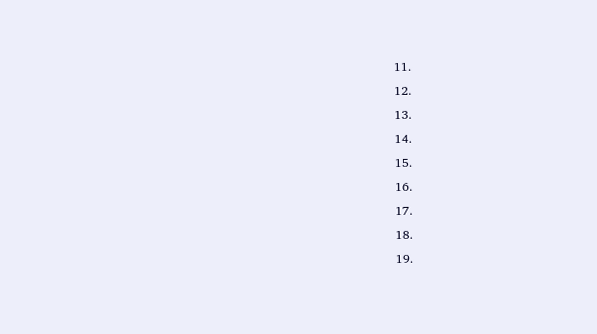11.
12.
13.
14.
15.
16.
17.
18.
19.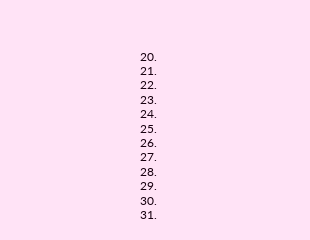20.
21.
22.
23.
24.
25.
26.
27.
28.
29.
30.
31.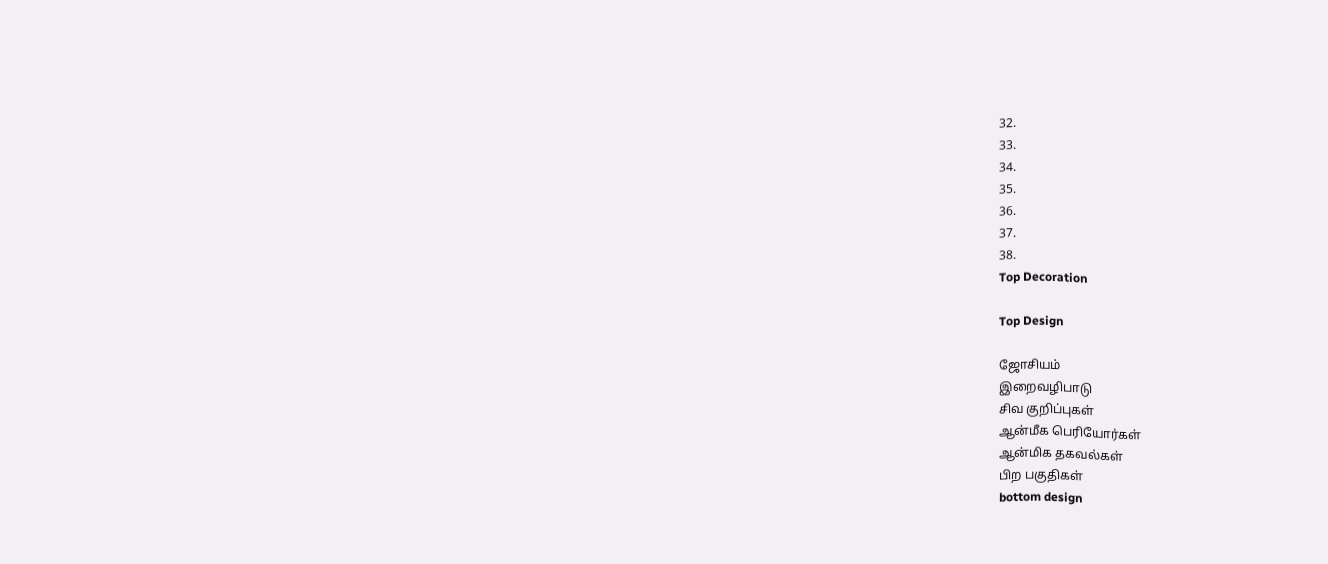32.
33.
34.
35.
36.
37.
38.
Top Decoration

Top Design

ஜோசியம்
இறைவழிபாடு
சிவ குறிப்புகள்
ஆன்மீக பெரியோர்கள்
ஆன்மிக தகவல்கள்
பிற பகுதிகள்
bottom design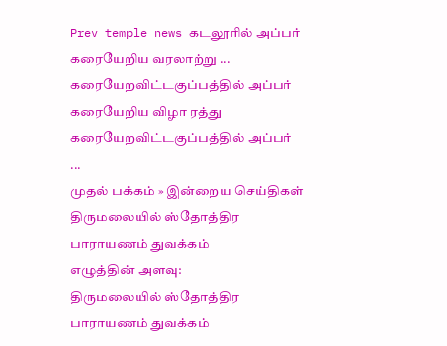Prev temple news கடலூரில் அப்பர் கரையேறிய வரலாற்று ... கரையேறவிட்டகுப்பத்தில் அப்பர் கரையேறிய விழா ரத்து கரையேறவிட்டகுப்பத்தில் அப்பர் ...
முதல் பக்கம் » இன்றைய செய்திகள்
திருமலையில் ஸ்தோத்திர பாராயணம் துவக்கம்
எழுத்தின் அளவு:
திருமலையில் ஸ்தோத்திர பாராயணம் துவக்கம்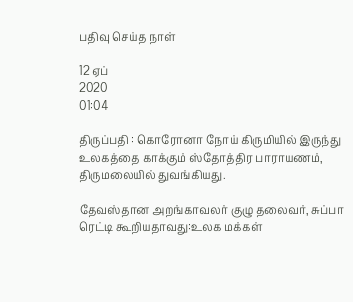பதிவு செய்த நாள்

12 ஏப்
2020
01:04

திருப்பதி : கொரோனா நோய் கிருமியில் இருந்து உலகத்தை காக்கும் ஸ்தோத்திர பாராயணம், திருமலையில் துவங்கியது.

தேவஸ்தான அறங்காவலர் குழு தலைவர், சுப்பா ரெட்டி கூறியதாவது:உலக மக்கள்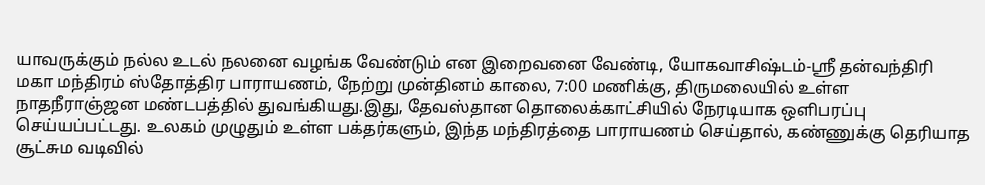யாவருக்கும் நல்ல உடல் நலனை வழங்க வேண்டும் என இறைவனை வேண்டி, யோகவாசிஷ்டம்-ஸ்ரீ தன்வந்திரி மகா மந்திரம் ஸ்தோத்திர பாராயணம், நேற்று முன்தினம் காலை, 7:00 மணிக்கு, திருமலையில் உள்ள நாதநீராஞ்ஜன மண்டபத்தில் துவங்கியது.இது, தேவஸ்தான தொலைக்காட்சியில் நேரடியாக ஒளிபரப்பு செய்யப்பட்டது. உலகம் முழுதும் உள்ள பக்தர்களும், இந்த மந்திரத்தை பாராயணம் செய்தால், கண்ணுக்கு தெரியாத சூட்சும வடிவில்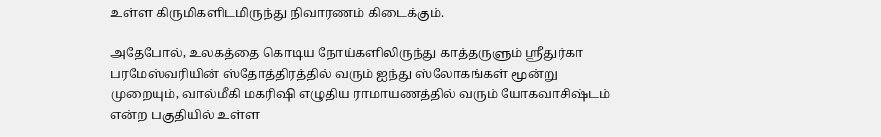உள்ள கிருமிகளிடமிருந்து நிவாரணம் கிடைக்கும்.

அதேபோல், உலகத்தை கொடிய நோய்களிலிருந்து காத்தருளும் ஸ்ரீதுர்கா பரமேஸ்வரியின் ஸ்தோத்திரத்தில் வரும் ஐந்து ஸ்லோகங்கள் மூன்று முறையும், வால்மீகி மகரிஷி எழுதிய ராமாயணத்தில் வரும் யோகவாசிஷ்டம் என்ற பகுதியில் உள்ள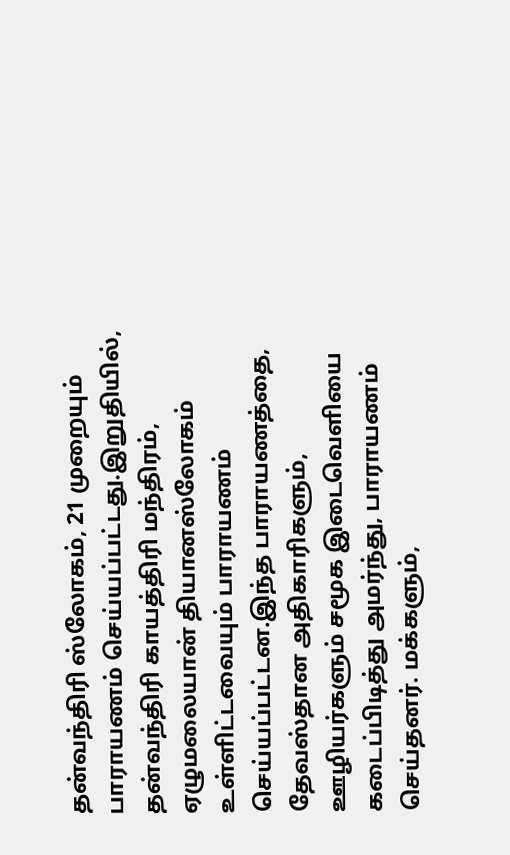தன்வந்திரி ஸ்லோகம், 21 முறையும் பாராயணம் செய்யப்பட்டது.இறுதியில், தன்வந்திரி காயத்திரி மந்திரம், ஏழுமலையான் தியானஸ்லோகம் உள்ளிட்டவையும் பாராயணம் செய்யப்பட்டன.இந்த பாராயணத்தை, தேவஸ்தான அதிகாரிகளும், ஊழியர்களும் சமூக இடைவெளியை கடைப்பிடித்து அமர்ந்து, பாராயணம் செய்தனர். மக்களும்,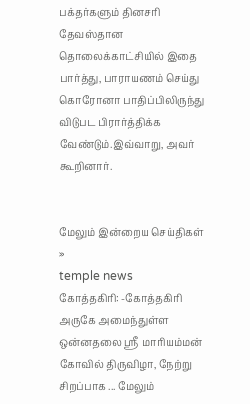பக்தர்களும் தினசரி தேவஸ்தான தொலைக்காட்சியில் இதை பார்த்து, பாராயணம் செய்து கொரோனா பாதிப்பிலிருந்து விடுபட பிரார்த்திக்க வேண்டும்.இவ்வாறு, அவர் கூறினார்.


மேலும் இன்றைய செய்திகள் »
temple news
கோத்தகிரி: -கோத்தகிரி அருகே அமைந்துள்ள ஒன்னதலை ஸ்ரீ மாரியம்மன் கோவில் திருவிழா, நேற்று சிறப்பாக ... மேலும்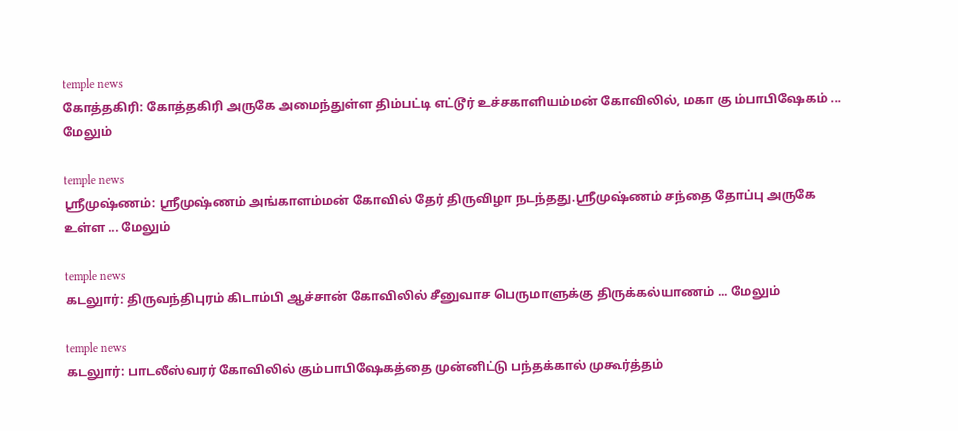temple news
கோத்தகிரி: கோத்தகிரி அருகே அமைந்துள்ள திம்பட்டி எட்டூர் உச்சகாளியம்மன் கோவிலில், மகா கு ம்பாபிஷேகம் ... மேலும்

temple news
ஸ்ரீமுஷ்ணம்: ஸ்ரீமுஷ்ணம் அங்காளம்மன் கோவில் தேர் திருவிழா நடந்தது.ஸ்ரீமுஷ்ணம் சந்தை தோப்பு அருகே உள்ள ... மேலும்

temple news
கடலுார்: திருவந்திபுரம் கிடாம்பி ஆச்சான் கோவிலில் சீனுவாச பெருமாளுக்கு திருக்கல்யாணம் ... மேலும்

temple news
கடலுார்: பாடலீஸ்வரர் கோவிலில் கும்பாபிஷேகத்தை முன்னிட்டு பந்தக்கால் முகூர்த்தம்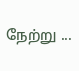நேற்று ...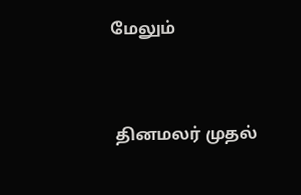மேலும்


 தினமலர் முதல்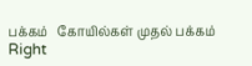பக்கம்   கோயில்கள் முதல் பக்கம்
Right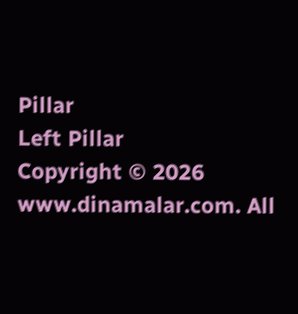Pillar
Left Pillar
Copyright © 2026 www.dinamalar.com. All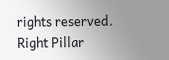rights reserved.
Right Pillar